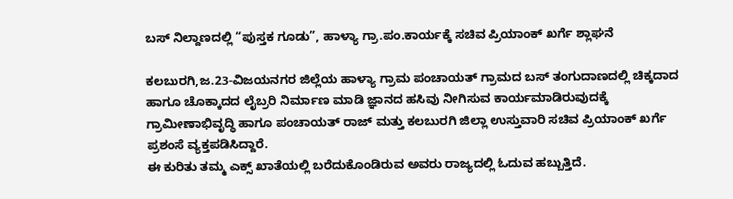ಬಸ್ ನಿಲ್ದಾಣದಲ್ಲಿ “ಪುಸ್ತಕ ಗೂಡು”, ಹಾಳ್ಯಾ ಗ್ರಾ.ಪಂ.ಕಾರ್ಯಕ್ಕೆ ಸಚಿವ ಪ್ರಿಯಾಂಕ್ ಖರ್ಗೆ ಶ್ಲಾಘನೆ

ಕಲಬುರಗಿ,ಜ.23-ವಿಜಯನಗರ ಜಿಲ್ಲೆಯ ಹಾಳ್ಯಾ ಗ್ರಾಮ ಪಂಚಾಯತ್ ಗ್ರಾಮದ ಬಸ್ ತಂಗುದಾಣದಲ್ಲಿ ಚಿಕ್ಕದಾದ ಹಾಗೂ ಚೊಕ್ಕಾದದ ಲೈಬ್ರರಿ ನಿರ್ಮಾಣ ಮಾಡಿ ಜ್ಞಾನದ ಹಸಿವು ನೀಗಿಸುವ ಕಾರ್ಯಮಾಡಿರುವುದಕ್ಕೆ ಗ್ರಾಮೀಣಾಭಿವೃದ್ಧಿ ಹಾಗೂ ಪಂಚಾಯತ್ ರಾಜ್ ಮತ್ತು ಕಲಬುರಗಿ ಜಿಲ್ಲಾ ಉಸ್ತುವಾರಿ ಸಚಿವ ಪ್ರಿಯಾಂಕ್ ಖರ್ಗೆ ಪ್ರಶಂಸೆ ವ್ಯಕ್ತಪಡಿಸಿದ್ದಾರೆ.
ಈ ಕುರಿತು ತಮ್ಮ ಎಕ್ಸ್ ಖಾತೆಯಲ್ಲಿ ಬರೆದುಕೊಂಡಿರುವ ಅವರು ರಾಜ್ಯದಲ್ಲಿ ಓದುವ ಹಬ್ಬುತ್ತಿದೆ.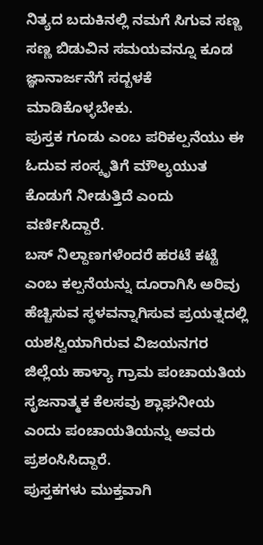ನಿತ್ಯದ ಬದುಕಿನಲ್ಲಿ ನಮಗೆ ಸಿಗುವ ಸಣ್ಣ ಸಣ್ಣ ಬಿಡುವಿನ ಸಮಯವನ್ನೂ ಕೂಡ ಜ್ಞಾನಾರ್ಜನೆಗೆ ಸದ್ಬಳಕೆ ಮಾಡಿಕೊಳ್ಳಬೇಕು.
ಪುಸ್ತಕ ಗೂಡು ಎಂಬ ಪರಿಕಲ್ಪನೆಯು ಈ ಓದುವ ಸಂಸ್ಕೃತಿಗೆ ಮೌಲ್ಯಯುತ ಕೊಡುಗೆ ನೀಡುತ್ತಿದೆ ಎಂದು ವರ್ಣಿಸಿದ್ದಾರೆ.
ಬಸ್ ನಿಲ್ದಾಣಗಳೆಂದರೆ ಹರಟೆ ಕಟ್ಟೆ ಎಂಬ ಕಲ್ಪನೆಯನ್ನು ದೂರಾಗಿಸಿ ಅರಿವು ಹೆಚ್ಚಿಸುವ ಸ್ಥಳವನ್ನಾಗಿಸುವ ಪ್ರಯತ್ನದಲ್ಲಿ ಯಶಸ್ವಿಯಾಗಿರುವ ವಿಜಯನಗರ ಜಿಲ್ಲೆಯ ಹಾಳ್ಯಾ ಗ್ರಾಮ ಪಂಚಾಯತಿಯ ಸೃಜನಾತ್ಮಕ ಕೆಲಸವು ಶ್ಲಾಘನೀಯ ಎಂದು ಪಂಚಾಯತಿಯನ್ನು ಅವರು ಪ್ರಶಂಸಿಸಿದ್ದಾರೆ.
ಪುಸ್ತಕಗಳು ಮುಕ್ತವಾಗಿ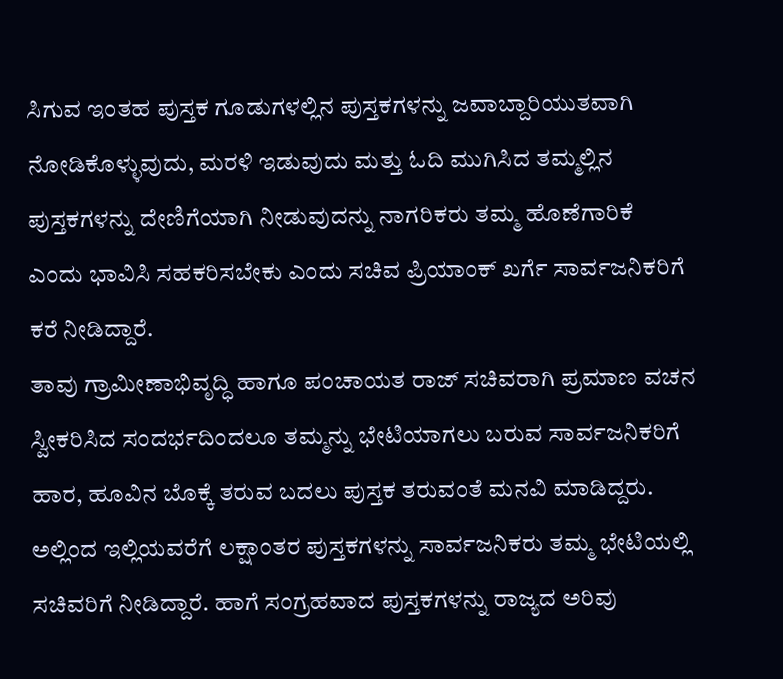ಸಿಗುವ ಇಂತಹ ಪುಸ್ತಕ ಗೂಡುಗಳಲ್ಲಿನ ಪುಸ್ತಕಗಳನ್ನು ಜವಾಬ್ದಾರಿಯುತವಾಗಿ ನೋಡಿಕೊಳ್ಳುವುದು, ಮರಳಿ ಇಡುವುದು ಮತ್ತು ಓದಿ ಮುಗಿಸಿದ ತಮ್ಮಲ್ಲಿನ ಪುಸ್ತಕಗಳನ್ನು ದೇಣಿಗೆಯಾಗಿ ನೀಡುವುದನ್ನು ನಾಗರಿಕರು ತಮ್ಮ ಹೊಣೆಗಾರಿಕೆ ಎಂದು ಭಾವಿಸಿ ಸಹಕರಿಸಬೇಕು ಎಂದು ಸಚಿವ ಪ್ರಿಯಾಂಕ್ ಖರ್ಗೆ ಸಾರ್ವಜನಿಕರಿಗೆ ಕರೆ ನೀಡಿದ್ದಾರೆ.
ತಾವು ಗ್ರಾಮೀಣಾಭಿವೃದ್ಧಿ ಹಾಗೂ ಪಂಚಾಯತ ರಾಜ್ ಸಚಿವರಾಗಿ ಪ್ರಮಾಣ ವಚನ ಸ್ವೀಕರಿಸಿದ ಸಂದರ್ಭದಿಂದಲೂ ತಮ್ಮನ್ನು ಭೇಟಿಯಾಗಲು ಬರುವ ಸಾರ್ವಜನಿಕರಿಗೆ ಹಾರ, ಹೂವಿನ ಬೊಕ್ಕೆ ತರುವ ಬದಲು ಪುಸ್ತಕ ತರುವಂತೆ ಮನವಿ ಮಾಡಿದ್ದರು. ಅಲ್ಲಿಂದ ಇಲ್ಲಿಯವರೆಗೆ ಲಕ್ಷಾಂತರ ಪುಸ್ತಕಗಳನ್ನು ಸಾರ್ವಜನಿಕರು ತಮ್ಮ ಭೇಟಿಯಲ್ಲಿ ಸಚಿವರಿಗೆ ನೀಡಿದ್ದಾರೆ. ಹಾಗೆ ಸಂಗ್ರಹವಾದ ಪುಸ್ತಕಗಳನ್ನು ರಾಜ್ಯದ ಅರಿವು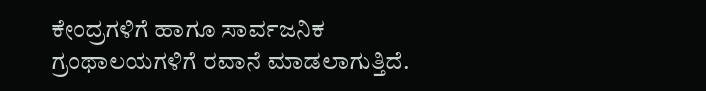ಕೇಂದ್ರಗಳಿಗೆ ಹಾಗೂ ಸಾರ್ವಜನಿಕ ಗ್ರಂಥಾಲಯಗಳಿಗೆ ರವಾನೆ ಮಾಡಲಾಗುತ್ತಿದೆ.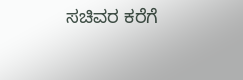ಸಚಿವರ ಕರೆಗೆ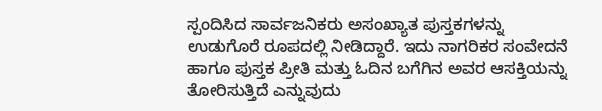ಸ್ಪಂದಿಸಿದ ಸಾರ್ವಜನಿಕರು ಅಸಂಖ್ಯಾತ ಪುಸ್ತಕಗಳನ್ನು ಉಡುಗೊರೆ ರೂಪದಲ್ಲಿ ನೀಡಿದ್ದಾರೆ. ಇದು ನಾಗರಿಕರ ಸಂವೇದನೆ ಹಾಗೂ ಪುಸ್ತಕ ಪ್ರೀತಿ ಮತ್ತು ಓದಿನ ಬಗೆಗಿನ ಅವರ ಆಸಕ್ತಿಯನ್ನು ತೋರಿಸುತ್ತಿದೆ ಎನ್ನುವುದು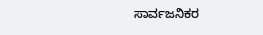ಸಾರ್ವಜನಿಕರ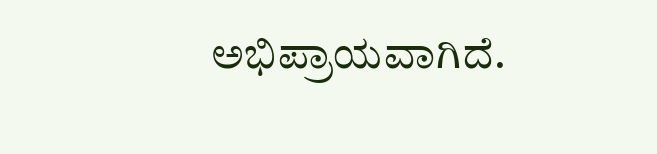ಅಭಿಪ್ರಾಯವಾಗಿದೆ.